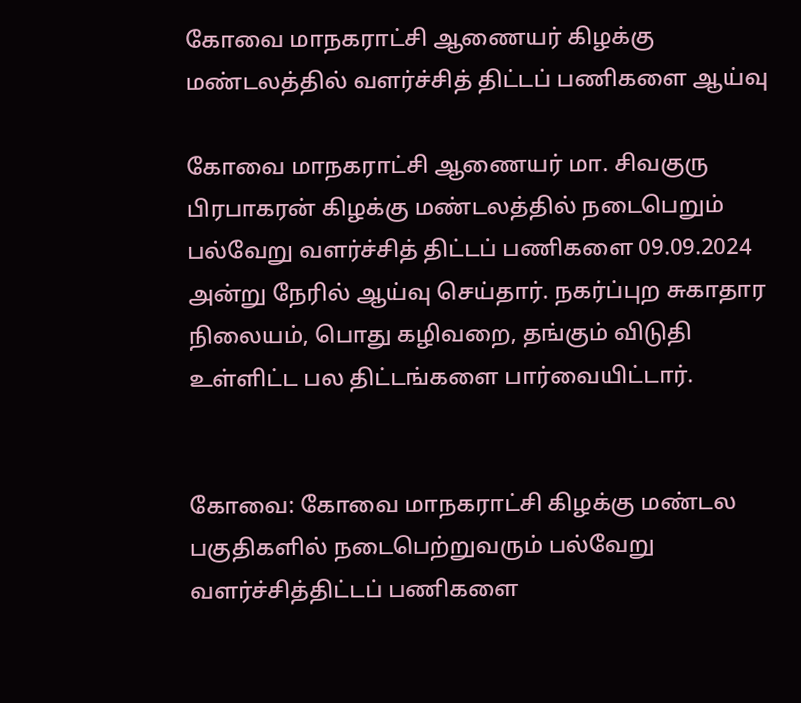கோவை மாநகராட்சி ஆணையர் கிழக்கு மண்டலத்தில் வளர்ச்சித் திட்டப் பணிகளை ஆய்வு

கோவை மாநகராட்சி ஆணையர் மா. சிவகுரு பிரபாகரன் கிழக்கு மண்டலத்தில் நடைபெறும் பல்வேறு வளர்ச்சித் திட்டப் பணிகளை 09.09.2024 அன்று நேரில் ஆய்வு செய்தார். நகர்ப்புற சுகாதார நிலையம், பொது கழிவறை, தங்கும் விடுதி உள்ளிட்ட பல திட்டங்களை பார்வையிட்டார்.


கோவை: கோவை மாநகராட்சி கிழக்கு மண்டல பகுதிகளில் நடைபெற்றுவரும் பல்வேறு வளர்ச்சித்திட்டப் பணிகளை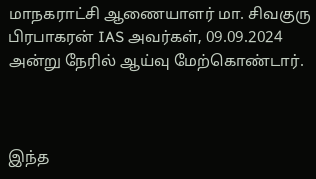மாநகராட்சி ஆணையாளர் மா. சிவகுரு பிரபாகரன் IAS அவர்கள், 09.09.2024 அன்று நேரில் ஆய்வு மேற்கொண்டார்.



இந்த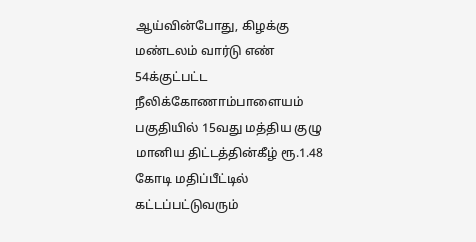ஆய்வின்போது, கிழக்கு மண்டலம் வார்டு எண் 54க்குட்பட்ட நீலிக்கோணாம்பாளையம் பகுதியில் 15வது மத்திய குழு மானிய திட்டத்தின்கீழ் ரூ.1.48 கோடி மதிப்பீட்டில் கட்டப்பட்டுவரும்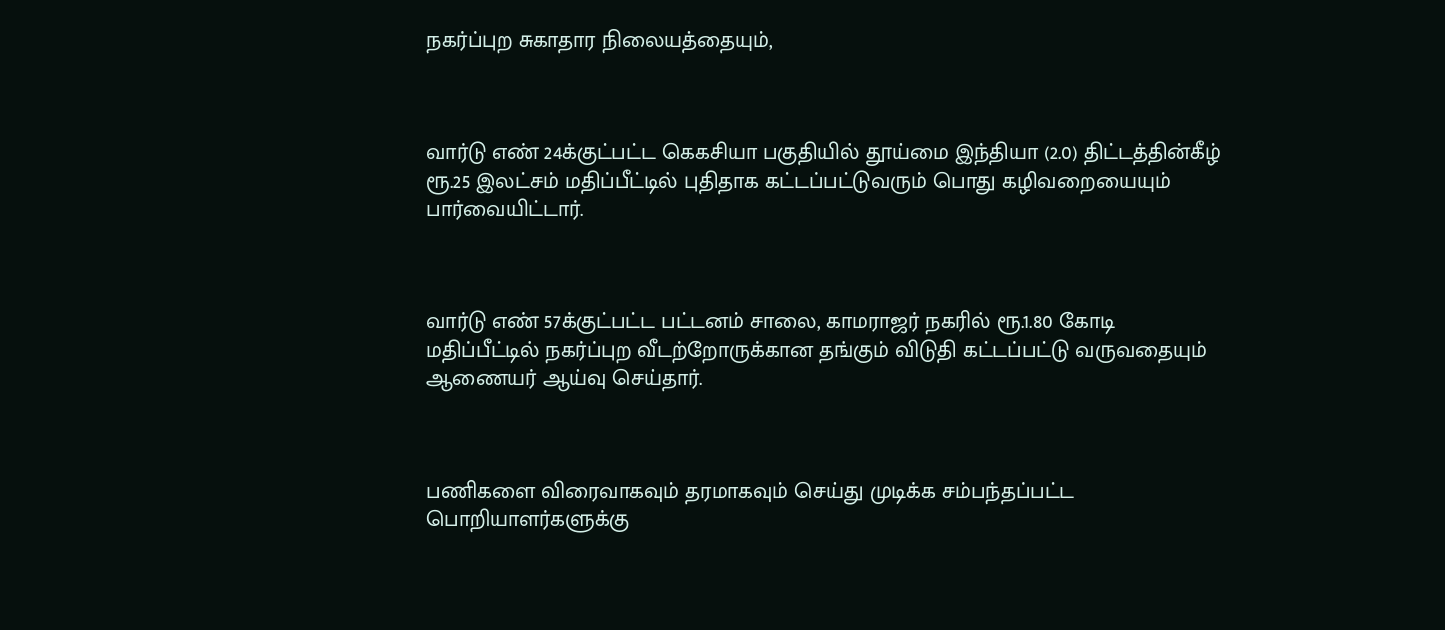நகர்ப்புற சுகாதார நிலையத்தையும்,



வார்டு எண் 24க்குட்பட்ட கெகசியா பகுதியில் தூய்மை இந்தியா (2.0) திட்டத்தின்கீழ் ரூ.25 இலட்சம் மதிப்பீட்டில் புதிதாக கட்டப்பட்டுவரும் பொது கழிவறையையும் பார்வையிட்டார்.



வார்டு எண் 57க்குட்பட்ட பட்டனம் சாலை, காமராஜர் நகரில் ரூ.1.80 கோடி மதிப்பீட்டில் நகர்ப்புற வீடற்றோருக்கான தங்கும் விடுதி கட்டப்பட்டு வருவதையும் ஆணையர் ஆய்வு செய்தார்.



பணிகளை விரைவாகவும் தரமாகவும் செய்து முடிக்க சம்பந்தப்பட்ட பொறியாளர்களுக்கு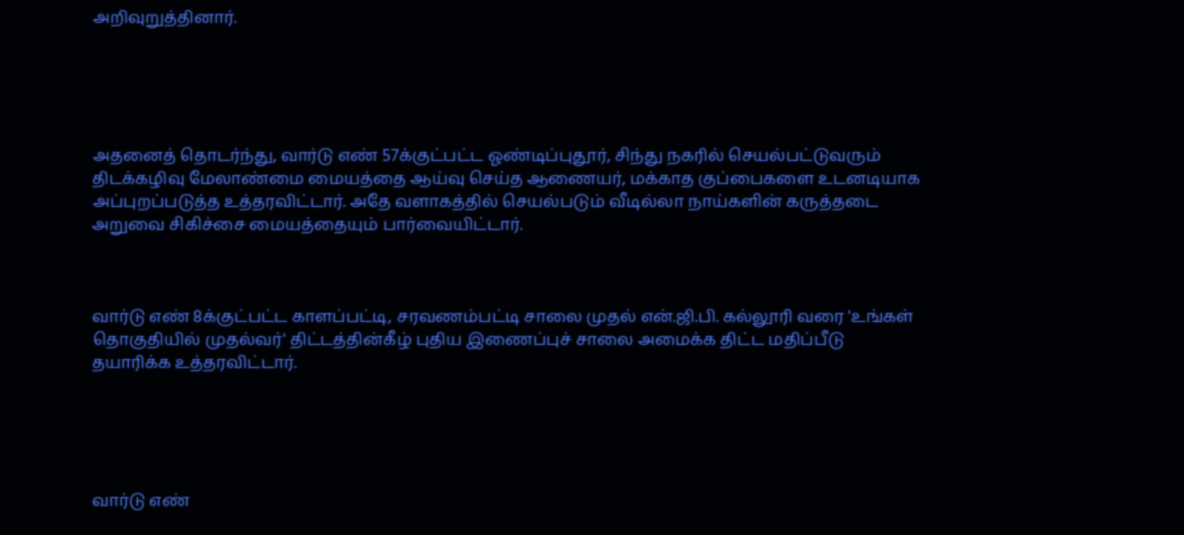அறிவுறுத்தினார்.





அதனைத் தொடர்ந்து, வார்டு எண் 57க்குட்பட்ட ஓண்டிப்புதூர், சிந்து நகரில் செயல்பட்டுவரும் திடக்கழிவு மேலாண்மை மையத்தை ஆய்வு செய்த ஆணையர், மக்காத குப்பைகளை உடனடியாக அப்புறப்படுத்த உத்தரவிட்டார். அதே வளாகத்தில் செயல்படும் வீடில்லா நாய்களின் கருத்தடை அறுவை சிகிச்சை மையத்தையும் பார்வையிட்டார்.



வார்டு எண் 8க்குட்பட்ட காளப்பட்டி, சரவணம்பட்டி சாலை முதல் என்.ஜி.பி. கல்லூரி வரை 'உங்கள் தொகுதியில் முதல்வர்' திட்டத்தின்கீழ் புதிய இணைப்புச் சாலை அமைக்க திட்ட மதிப்பீடு தயாரிக்க உத்தரவிட்டார்.





வார்டு எண்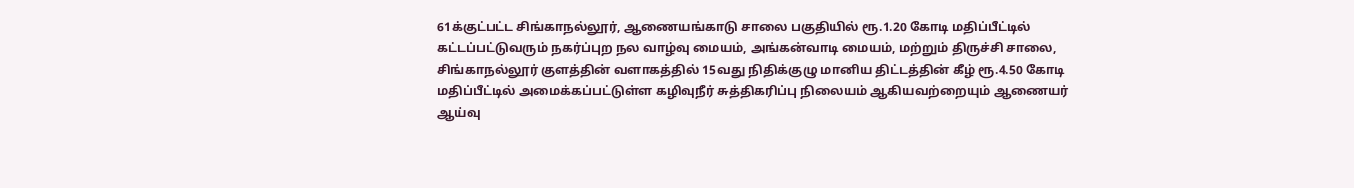61க்குட்பட்ட சிங்காநல்லூர், ஆணையங்காடு சாலை பகுதியில் ரூ.1.20 கோடி மதிப்பீட்டில் கட்டப்பட்டுவரும் நகர்ப்புற நல வாழ்வு மையம், அங்கன்வாடி மையம், மற்றும் திருச்சி சாலை, சிங்காநல்லூர் குளத்தின் வளாகத்தில் 15வது நிதிக்குழு மானிய திட்டத்தின் கீழ் ரூ.4.50 கோடி மதிப்பீட்டில் அமைக்கப்பட்டுள்ள கழிவுநீர் சுத்திகரிப்பு நிலையம் ஆகியவற்றையும் ஆணையர் ஆய்வு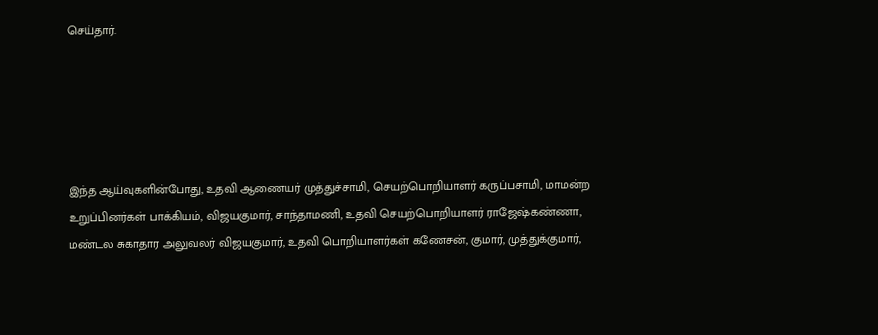செய்தார்.





இந்த ஆய்வுகளின்போது, உதவி ஆணையர் முத்துச்சாமி, செயற்பொறியாளர் கருப்பசாமி, மாமன்ற உறுப்பினர்கள் பாக்கியம், விஜயகுமார், சாந்தாமணி, உதவி செயற்பொறியாளர் ராஜேஷ்கண்ணா, மண்டல சுகாதார அலுவலர் விஜயகுமார், உதவி பொறியாளர்கள் கணேசன், குமார், முத்துக்குமார்,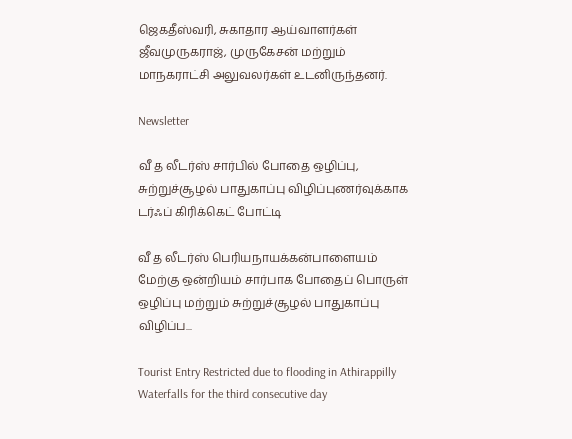ஜெகதீஸ்வரி, சுகாதார ஆய்வாளர்கள் ஜீவமுருகராஜ், முருகேசன் மற்றும் மாநகராட்சி அலுவலர்கள் உடனிருந்தனர்.

Newsletter

வீ த லீடர்ஸ் சார்பில் போதை ஒழிப்பு, சுற்றுச்சூழல் பாதுகாப்பு விழிப்புணர்வுக்காக டர்ஃப் கிரிக்கெட் போட்டி

வீ த லீடர்ஸ் பெரியநாயக்கன்பாளையம் மேற்கு ஒன்றியம் சார்பாக போதைப் பொருள் ஒழிப்பு மற்றும் சுற்றுச்சூழல் பாதுகாப்பு விழிப்ப...

Tourist Entry Restricted due to flooding in Athirappilly Waterfalls for the third consecutive day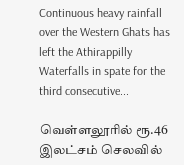Continuous heavy rainfall over the Western Ghats has left the Athirappilly Waterfalls in spate for the third consecutive...

வெள்ளலூரில் ரூ.46 இலட்சம் செலவில்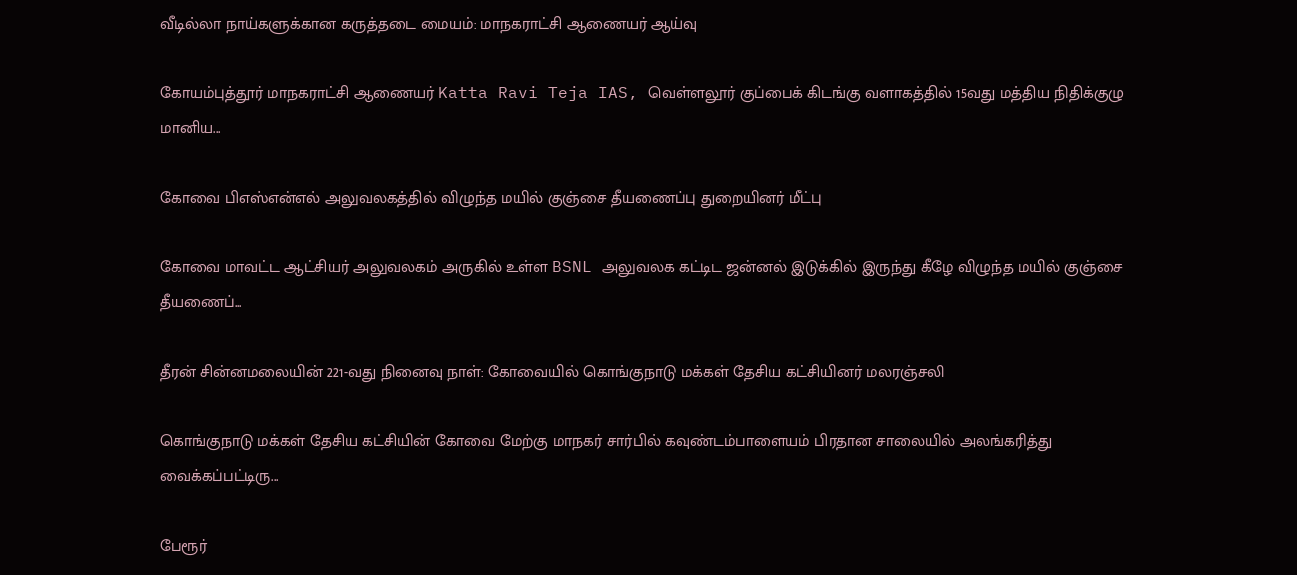வீடில்லா நாய்களுக்கான கருத்தடை மையம்: மாநகராட்சி ஆணையர் ஆய்வு

கோயம்புத்தூர் மாநகராட்சி ஆணையர் Katta Ravi Teja IAS, வெள்ளலூர் குப்பைக் கிடங்கு வளாகத்தில் 15வது மத்திய நிதிக்குழு மானிய...

கோவை பிஎஸ்என்எல் அலுவலகத்தில் விழுந்த மயில் குஞ்சை தீயணைப்பு துறையினர் மீட்பு

கோவை மாவட்ட ஆட்சியர் அலுவலகம் அருகில் உள்ள BSNL அலுவலக கட்டிட ஜன்னல் இடுக்கில் இருந்து கீழே விழுந்த மயில் குஞ்சை தீயணைப்...

தீரன் சின்னமலையின் 221-வது நினைவு நாள்: கோவையில் கொங்குநாடு மக்கள் தேசிய கட்சியினர் மலரஞ்சலி

கொங்குநாடு மக்கள் தேசிய கட்சியின் கோவை மேற்கு மாநகர் சார்பில் கவுண்டம்பாளையம் பிரதான சாலையில் அலங்கரித்து வைக்கப்பட்டிரு...

பேரூர்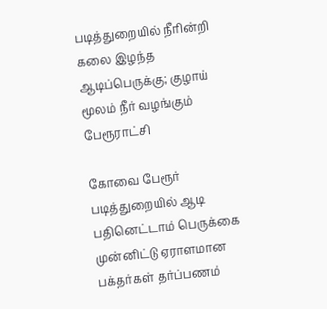படித்துறையில் நீரின்றி கலை இழந்த ஆடிப்பெருக்கு; குழாய் மூலம் நீர் வழங்கும் பேரூராட்சி

கோவை பேரூர் படித்துறையில் ஆடி பதினெட்டாம் பெருக்கை முன்னிட்டு ஏராளமான பக்தர்கள் தர்ப்பணம்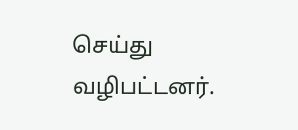செய்து வழிபட்டனர்.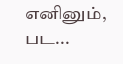எனினும், பட...